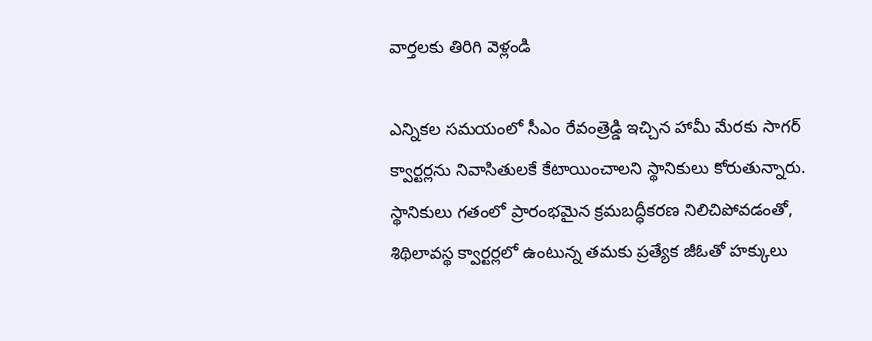వార్తలకు తిరిగి వెళ్లండి

ఎన్నికల సమయంలో సీఎం రేవంత్రెడ్డి ఇచ్చిన హామీ మేరకు సాగర్ క్వార్టర్లను నివాసితులకే కేటాయించాలని స్థానికులు కోరుతున్నారు. స్థానికులు గతంలో ప్రారంభమైన క్రమబద్ధీకరణ నిలిచిపోవడంతో, శిథిలావస్థ క్వార్టర్లలో ఉంటున్న తమకు ప్రత్యేక జీఓతో హక్కులు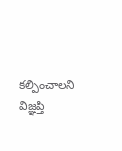కల్పించాలని విజ్ఞప్తి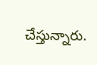చేస్తున్నారు.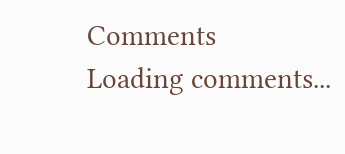Comments
Loading comments...